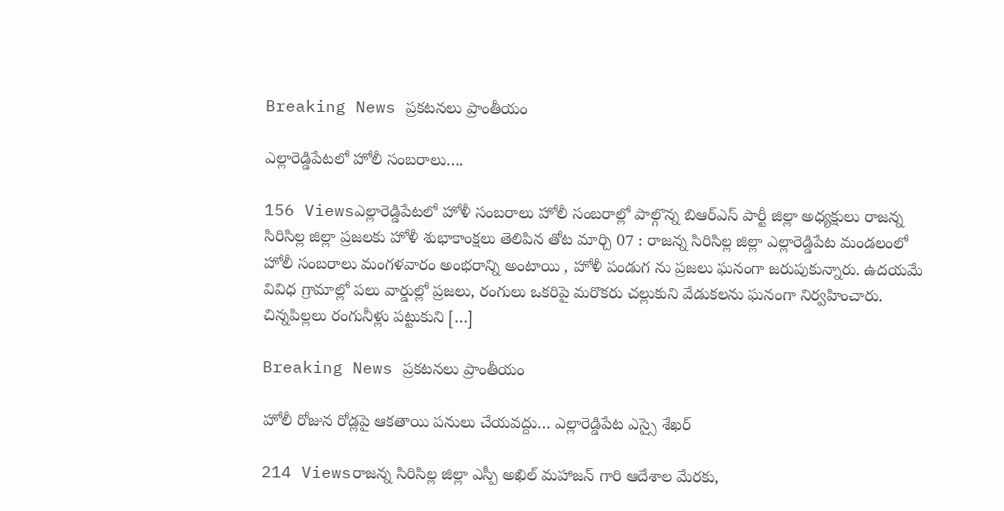Breaking News ప్రకటనలు ప్రాంతీయం

ఎల్లారెడ్డిపేటలో హోలీ సంబరాలు….

156 Viewsఎల్లారెడ్డిపేటలో హోళీ సంబరాలు హోలీ సంబరాల్లో పాల్గొన్న బిఆర్ఎస్ పార్టీ జిల్లా అధ్యక్షులు రాజన్న సిరిసిల్ల జిల్లా ప్రజలకు హోళీ శుభాకాంక్షలు తెలిపిన తోట మార్చి 07 : రాజన్న సిరిసిల్ల జిల్లా ఎల్లారెడ్డిపేట మండలంలో హోలీ సంబరాలు మంగళవారం అంభరాన్ని అంటాయి , హోళీ పండుగ ను ప్రజలు ఘనంగా జరుపుకున్నారు. ఉదయమే వివిధ గ్రామాల్లో పలు వార్డుల్లో ప్రజలు, రంగులు ఒకరిపై మరొకరు చల్లుకుని వేడుకలను ఘనంగా నిర్వహించారు. చిన్నపిల్లలు రంగునీళ్లు పట్టుకుని […]

Breaking News ప్రకటనలు ప్రాంతీయం

హోలీ రోజున రోడ్లపై ఆకతాయి పనులు చేయవద్దు… ఎల్లారెడ్డిపేట ఎస్సై శేఖర్

214 Viewsరాజన్న సిరిసిల్ల జిల్లా ఎస్పీ అఖిల్ మహాజన్ గారి ఆదేశాల మేరకు,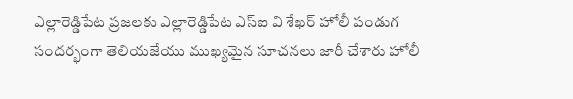ఎల్లారెడ్డిపేట ప్రజలకు ఎల్లారెడ్డిపేట ఎస్ఐ వి శేఖర్ హోలీ పండుగ సందర్భంగా తెలియజేయు ముఖ్యమైన సూచనలు జారీ చేశారు హోలీ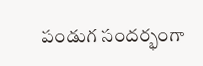పండుగ సందర్భంగా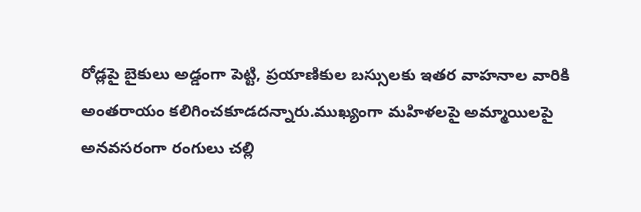రోడ్లపై బైకులు అడ్డంగా పెట్టి, ప్రయాణికుల బస్సులకు ఇతర వాహనాల వారికి అంతరాయం కలిగించకూడదన్నారు.ముఖ్యంగా మహిళలపై అమ్మాయిలపై అనవసరంగా రంగులు చల్లి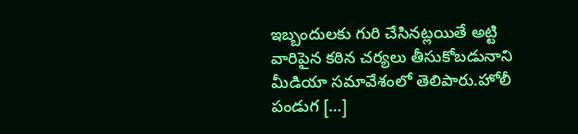ఇబ్బందులకు గురి చేసినట్లయితే అట్టి వారిపైన కఠిన చర్యలు తీసుకోబడునాని మీడియా సమావేశంలో తెలిపారు.హోలీ పండుగ […]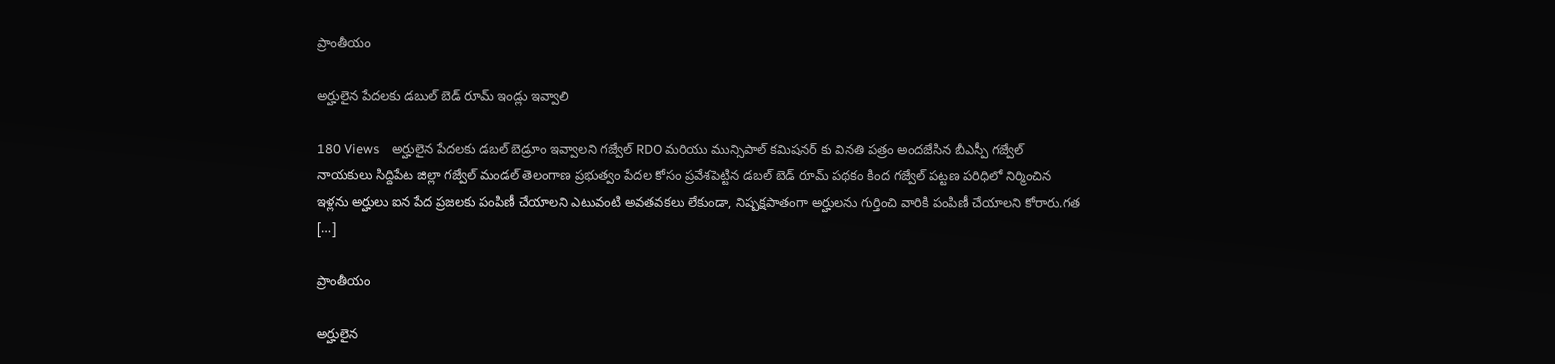ప్రాంతీయం

అర్హులైన పేదలకు డబుల్ బెడ్ రూమ్ ఇండ్లు ఇవ్వాలి

180 Views    అర్హులైన పేదలకు డబల్ బెడ్రూం ఇవ్వాలని గజ్వేల్ RDO మరియు మున్సిపాల్ కమిషనర్ కు వినతి పత్రం అందజేసిన బీఎస్పీ గజ్వేల్ నాయకులు సిద్దిపేట జిల్లా గజ్వేల్ మండల్ తెలంగాణ ప్రభుత్వం పేదల కోసం ప్రవేశపెట్టిన డబల్ బెడ్ రూమ్ పథకం కింద గజ్వేల్ పట్టణ పరిధిలో నిర్మించిన ఇళ్లను అర్హులు ఐన పేద ప్రజలకు పంపిణీ చేయాలని ఎటువంటి అవతవకలు లేకుండా, నిష్పక్షపాతంగా అర్హులను గుర్తించి వారికి పంపిణీ చేయాలని కోరారు.గత […]

ప్రాంతీయం

అర్హులైన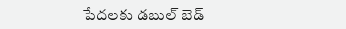పేదలకు డబుల్ బెడ్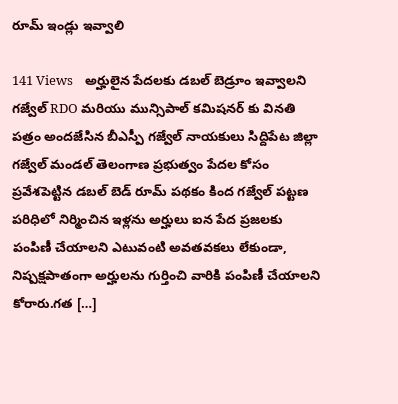రూమ్ ఇండ్లు ఇవ్వాలి

141 Views    అర్హులైన పేదలకు డబల్ బెడ్రూం ఇవ్వాలని గజ్వేల్ RDO మరియు మున్సిపాల్ కమిషనర్ కు వినతి పత్రం అందజేసిన బీఎస్పీ గజ్వేల్ నాయకులు సిద్దిపేట జిల్లా గజ్వేల్ మండల్ తెలంగాణ ప్రభుత్వం పేదల కోసం ప్రవేశపెట్టిన డబల్ బెడ్ రూమ్ పథకం కింద గజ్వేల్ పట్టణ పరిధిలో నిర్మించిన ఇళ్లను అర్హులు ఐన పేద ప్రజలకు పంపిణీ చేయాలని ఎటువంటి అవతవకలు లేకుండా, నిష్పక్షపాతంగా అర్హులను గుర్తించి వారికి పంపిణీ చేయాలని కోరారు.గత […]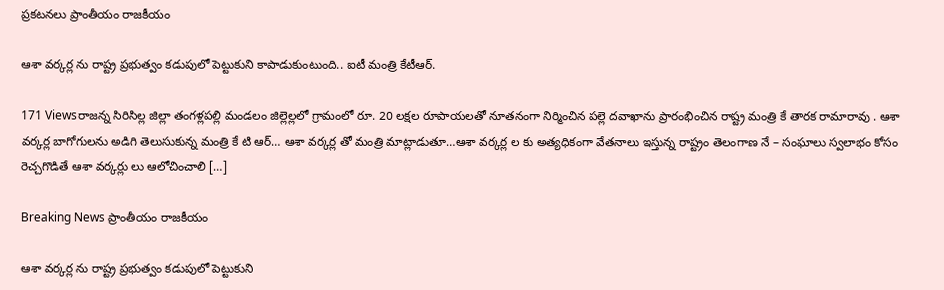ప్రకటనలు ప్రాంతీయం రాజకీయం

ఆశా వర్కర్ల ను రాష్ట్ర ప్రభుత్వం కడుపులో పెట్టుకుని కాపాడుకుంటుంది.. ఐటీ మంత్రి కేటీఆర్.

171 Viewsరాజన్న సిరిసిల్ల జిల్లా తంగళ్లపల్లి మండలం జిల్లెల్లలో గ్రామంలో రూ. 20 లక్షల రూపాయలతో నూతనంగా నిర్మించిన పల్లె దవాఖాను ప్రారంభించిన రాష్ట్ర మంత్రి కే తారక రామారావు . ఆశా వర్కర్ల బాగోగులను అడిగి తెలుసుకున్న మంత్రి కే టి ఆర్… ఆశా వర్కర్ల తో మంత్రి మాట్లాడుతూ…ఆశా వర్కర్ల ల కు అత్యధికంగా వేతనాలు ఇస్తున్న రాష్ట్రం తెలంగాణ నే – సంఘాలు స్వలాభం కోసం రెచ్చగొడితే ఆశా వర్కర్లు లు ఆలోచించాలి […]

Breaking News ప్రాంతీయం రాజకీయం

ఆశా వర్కర్ల ను రాష్ట్ర ప్రభుత్వం కడుపులో పెట్టుకుని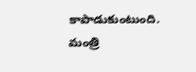కాపాడుకుంటుంది. మంత్రి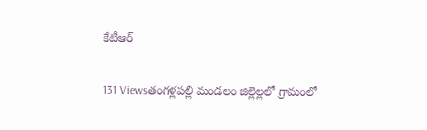కేటీఆర్

131 Viewsతంగళ్లపల్లి మండలం జిల్లెల్లలో గ్రామంలో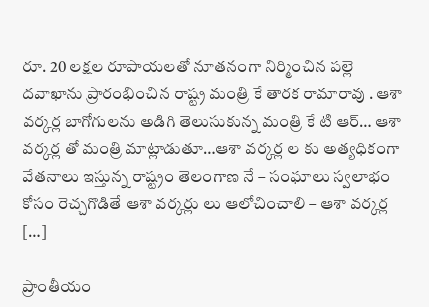రూ. 20 లక్షల రూపాయలతో నూతనంగా నిర్మించిన పల్లె దవాఖాను ప్రారంభించిన రాష్ట్ర మంత్రి కే తారక రామారావు . ఆశా వర్కర్ల బాగోగులను అడిగి తెలుసుకున్న మంత్రి కే టి ఆర్… ఆశా వర్కర్ల తో మంత్రి మాట్లాడుతూ…ఆశా వర్కర్ల ల కు అత్యధికంగా వేతనాలు ఇస్తున్న రాష్ట్రం తెలంగాణ నే – సంఘాలు స్వలాభం కోసం రెచ్చగొడితే ఆశా వర్కర్లు లు ఆలోచించాలి – ఆశా వర్కర్ల […]

ప్రాంతీయం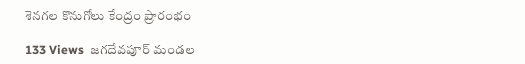శెనగల కొనుగోలు కేంద్రం ప్రారంభం

133 Views  జగదేవపూర్ మండల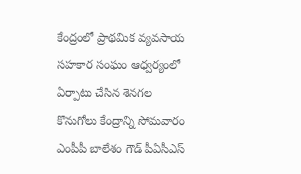కేంద్రంలో ప్రాథమిక వ్యవసాయ సహకార సంఘం ఆధ్వర్యంలో ఏర్పాటు చేసిన శెనగల కొనుగోలు కేంద్రాన్ని సోమవారం ఎంపీపీ బాలేశం గౌడ్ పీఏసీఎస్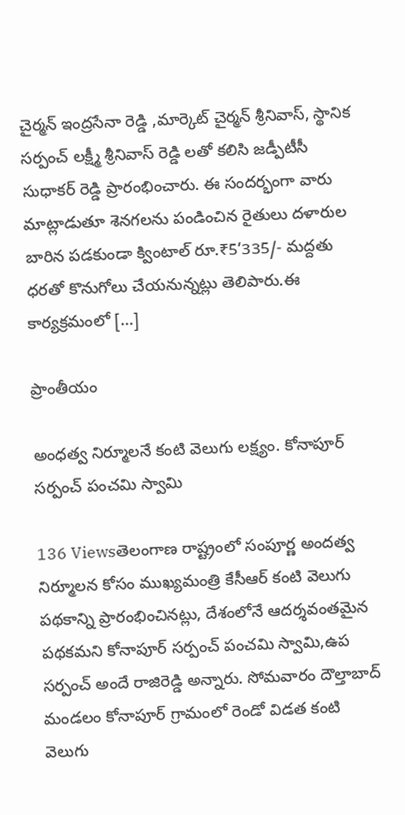చైర్మన్ ఇంద్రసేనా రెడ్డి ,మార్కెట్ చైర్మన్ శ్రీనివాస్, స్థానిక సర్పంచ్ లక్ష్మీ శ్రీనివాస్ రెడ్డి లతో కలిసి జడ్పీటీసీ సుధాకర్ రెడ్డి ప్రారంభించారు. ఈ సందర్భంగా వారు మాట్లాడుతూ శెనగలను పండించిన రైతులు దళారుల బారిన పడకుండా క్వింటాల్ రూ.₹5’335/- మద్దతు ధరతో కొనుగోలు చేయనున్నట్లు తెలిపారు.ఈ కార్యక్రమంలో […]

ప్రాంతీయం

అంధత్వ నిర్మూలనే కంటి వెలుగు లక్ష్యం. కోనాపూర్ సర్పంచ్ పంచమి స్వామి

136 Viewsతెలంగాణ రాష్ట్రంలో సంపూర్ణ అందత్వ నిర్మూలన కోసం ముఖ్యమంత్రి కేసీఆర్ కంటి వెలుగు పథకాన్ని ప్రారంభించినట్లు, దేశంలోనే ఆదర్శవంతమైన పథకమని కోనాపూర్ సర్పంచ్ పంచమి స్వామి,ఉప సర్పంచ్ అందే రాజిరెడ్డి అన్నారు. సోమవారం దౌల్తాబాద్ మండలం కోనాపూర్ గ్రామంలో రెండో విడత కంటి వెలుగు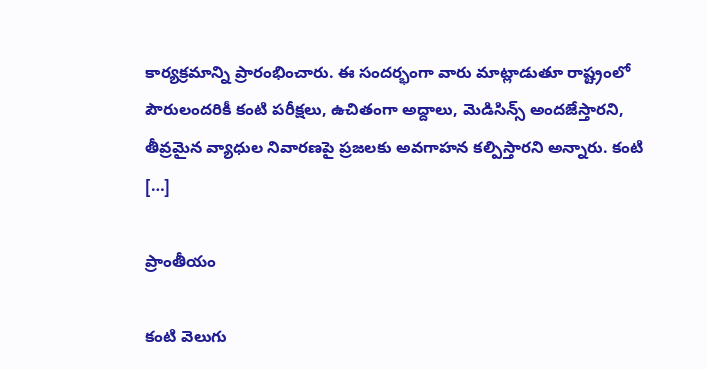కార్యక్రమాన్ని ప్రారంభించారు. ఈ సందర్భంగా వారు మాట్లాడుతూ రాష్ట్రంలో పౌరులందరికీ కంటి పరీక్షలు, ఉచితంగా అద్దాలు, మెడిసిన్స్ అందజేస్తారని, తీవ్రమైన వ్యాధుల నివారణపై ప్రజలకు అవగాహన కల్పిస్తారని అన్నారు. కంటి […]

ప్రాంతీయం

కంటి వెలుగు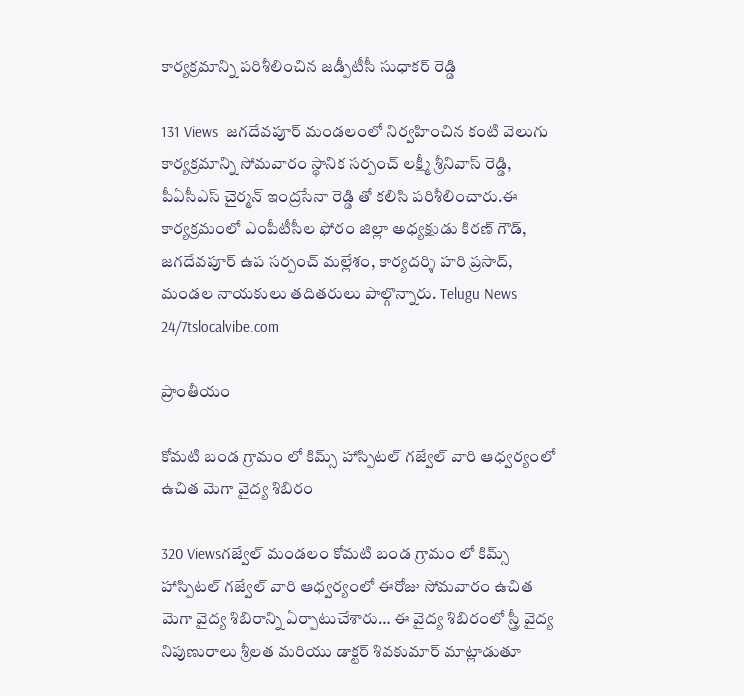కార్యక్రమాన్ని పరిశీలించిన జడ్పీటీసీ సుధాకర్ రెడ్డి

131 Views  జగదేవపూర్ మండలంలో నిర్వహించిన కంటి వెలుగు కార్యక్రమాన్ని సోమవారం స్థానిక సర్పంచ్ లక్ష్మీ శ్రీనివాస్ రెడ్డి, పీఏసీఎస్ చైర్మన్ ఇంద్రసేనా రెడ్డి తో కలిసి పరిశీలించారు.ఈ కార్యక్రమంలో ఎంపీటీసీల ఫోరం జిల్లా అధ్యక్షుడు కిరణ్ గౌడ్, జగదేవపూర్ ఉప సర్పంచ్ మల్లేశం, కార్యదర్శి హరి ప్రసాద్, మండల నాయకులు తదితరులు పాల్గొన్నారు. Telugu News 24/7tslocalvibe.com

ప్రాంతీయం

కోమటి బండ గ్రామం లో కిమ్స్ హాస్పిటల్ గజ్వేల్ వారి ఆధ్వర్యంలో ఉచిత మెగా వైద్య శిబిరం

320 Viewsగజ్వేల్ మండలం కోమటి బండ గ్రామం లో కిమ్స్ హాస్పిటల్ గజ్వేల్ వారి ఆధ్వర్యంలో ఈరోజు సోమవారం ఉచిత మెగా వైద్య శిబిరాన్ని ఏర్పాటుచేశారు… ఈ వైద్య శిబిరంలో స్త్రీ వైద్య నిపుణురాలు శ్రీలత మరియు డాక్టర్ శివకుమార్ మాట్లాడుతూ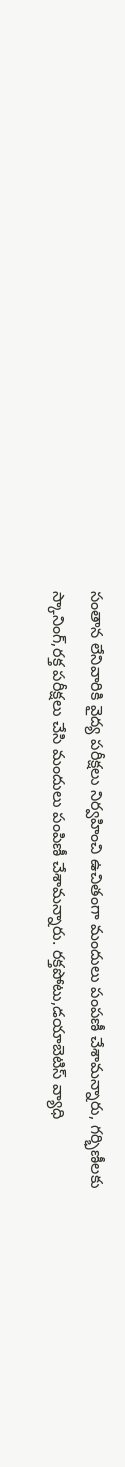సంతాన లేనివారికి వైద్య పరీక్షలు నిర్వహించి ఉచితంగా మందులు పంపణీ చేశామన్నారు, గర్భిణీలకు స్కానింగ్,రక్త పరీక్షలు చేసి మందులు పంపిణీ చేశామన్నారు. రక్తపోటు,డయాబెటిస్ వ్యాధి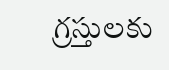గ్రస్తులకు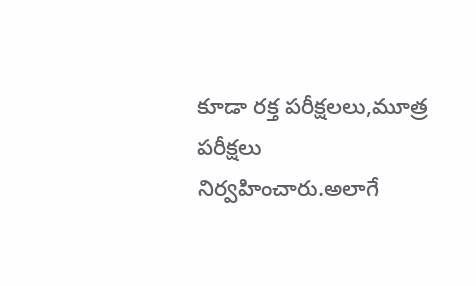కూడా రక్త పరీక్షలలు,మూత్ర పరీక్షలు నిర్వహించారు.అలాగే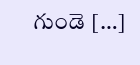గుండె […]